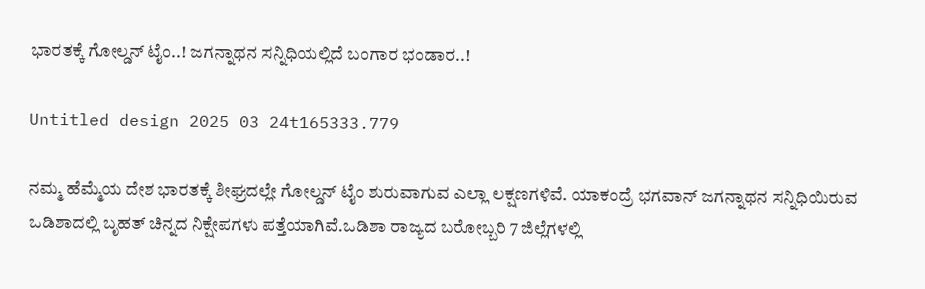ಭಾರತಕ್ಕೆ ಗೋಲ್ಡನ್‌ ಟೈಂ..! ಜಗನ್ನಾಥನ ಸನ್ನಿಧಿಯಲ್ಲಿದೆ ಬಂಗಾರ ಭಂಡಾರ..!

Untitled design 2025 03 24t165333.779

ನಮ್ಮ ಹೆಮ್ಮೆಯ ದೇಶ ಭಾರತಕ್ಕೆ ಶೀಘ್ರದಲ್ಲೇ ಗೋಲ್ಡನ್‌ ಟೈಂ ಶುರುವಾಗುವ ಎಲ್ಲಾ ಲಕ್ಷಣಗಳಿವೆ. ಯಾಕಂದ್ರೆ ಭಗವಾನ್ ಜಗನ್ನಾಥನ ಸನ್ನಿಧಿಯಿರುವ ಒಡಿಶಾದಲ್ಲಿ ಬೃಹತ್ ಚಿನ್ನದ ನಿಕ್ಷೇಪಗಳು ಪತ್ತೆಯಾಗಿವೆ.ಒಡಿಶಾ ರಾಜ್ಯದ ಬರೋಬ್ಬರಿ 7 ಜಿಲ್ಲೆಗಳಲ್ಲಿ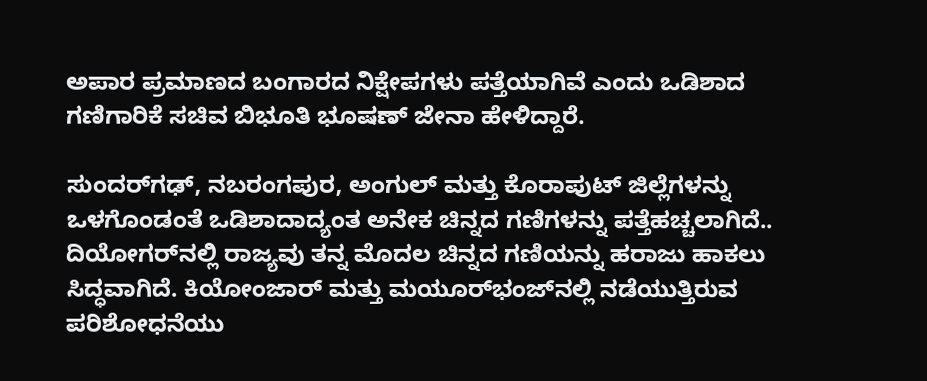ಅಪಾರ ಪ್ರಮಾಣದ ಬಂಗಾರದ ನಿಕ್ಷೇಪಗಳು ಪತ್ತೆಯಾಗಿವೆ ಎಂದು ಒಡಿಶಾದ ಗಣಿಗಾರಿಕೆ ಸಚಿವ ಬಿಭೂತಿ ಭೂಷಣ್‌ ಜೇನಾ ಹೇಳಿದ್ದಾರೆ.

ಸುಂದರ್‌ಗಢ್, ನಬರಂಗಪುರ, ಅಂಗುಲ್ ಮತ್ತು ಕೊರಾಪುಟ್ ಜಿಲ್ಲೆಗಳನ್ನು ಒಳಗೊಂಡಂತೆ ಒಡಿಶಾದಾದ್ಯಂತ ಅನೇಕ ಚಿನ್ನದ ಗಣಿಗಳನ್ನು ಪತ್ತೆಹಚ್ಚಲಾಗಿದೆ.. ದಿಯೋಗರ್‌ನಲ್ಲಿ ರಾಜ್ಯವು ತನ್ನ ಮೊದಲ ಚಿನ್ನದ ಗಣಿಯನ್ನು ಹರಾಜು ಹಾಕಲು ಸಿದ್ಧವಾಗಿದೆ. ಕಿಯೋಂಜಾರ್ ಮತ್ತು ಮಯೂರ್‌ಭಂಜ್‌ನಲ್ಲಿ ನಡೆಯುತ್ತಿರುವ ಪರಿಶೋಧನೆಯು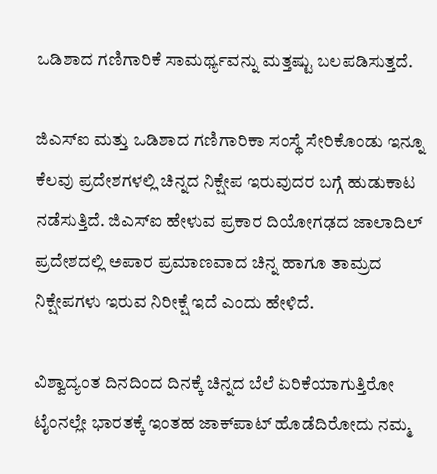ಒಡಿಶಾದ ಗಣಿಗಾರಿಕೆ ಸಾಮರ್ಥ್ಯವನ್ನು ಮತ್ತಷ್ಟು ಬಲಪಡಿಸುತ್ತದೆ.

ಜಿಎಸ್‌‍ಐ ಮತ್ತು ಒಡಿಶಾದ ಗಣಿಗಾರಿಕಾ ಸಂಸ್ಥೆ ಸೇರಿಕೊಂಡು ಇನ್ನೂ ಕೆಲವು ಪ್ರದೇಶಗಳಲ್ಲಿ ಚಿನ್ನದ ನಿಕ್ಷೇಪ ಇರುವುದರ ಬಗ್ಗೆ ಹುಡುಕಾಟ ನಡೆಸುತ್ತಿದೆ. ಜಿಎಸ್‌‍ಐ ಹೇಳುವ ಪ್ರಕಾರ ದಿಯೋಗಢದ ಜಾಲಾದಿಲ್‌ ಪ್ರದೇಶದಲ್ಲಿ ಅಪಾರ ಪ್ರಮಾಣವಾದ ಚಿನ್ನ ಹಾಗೂ ತಾಮ್ರದ ನಿಕ್ಷೇಪಗಳು ಇರುವ ನಿರೀಕ್ಷೆ ಇದೆ ಎಂದು ಹೇಳಿದೆ.

ವಿಶ್ವಾದ್ಯಂತ ದಿನದಿಂದ ದಿನಕ್ಕೆ ಚಿನ್ನದ ಬೆಲೆ ಏರಿಕೆಯಾಗುತ್ತಿರೋ ಟೈಂನಲ್ಲೇ ಭಾರತಕ್ಕೆ ಇಂತಹ ಜಾಕ್‌ಪಾಟ್‌ ಹೊಡೆದಿರೋದು ನಮ್ಮ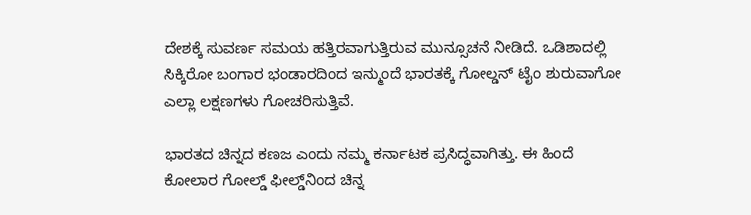ದೇಶಕ್ಕೆ ಸುವರ್ಣ ಸಮಯ ಹತ್ತಿರವಾಗುತ್ತಿರುವ ಮುನ್ಸೂಚನೆ ನೀಡಿದೆ. ಒಡಿಶಾದಲ್ಲಿ ಸಿಕ್ಕಿರೋ ಬಂಗಾರ ಭಂಡಾರದಿಂದ ಇನ್ಮುಂದೆ ಭಾರತಕ್ಕೆ ಗೋಲ್ಡನ್‌ ಟೈಂ ಶುರುವಾಗೋ ಎಲ್ಲಾ ಲಕ್ಷಣಗಳು ಗೋಚರಿಸುತ್ತಿವೆ.

ಭಾರತದ ಚಿನ್ನದ ಕಣಜ ಎಂದು ನಮ್ಮ ಕರ್ನಾಟಕ ಪ್ರಸಿದ್ಧವಾಗಿತ್ತು. ಈ ಹಿಂದೆ ಕೋಲಾರ ಗೋಲ್ಡ್‌ ಫೀಲ್ಡ್‌ನಿಂದ ಚಿನ್ನ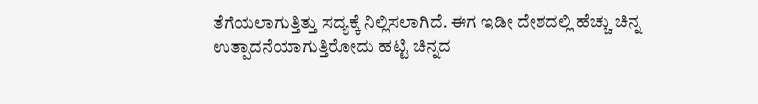ತೆಗೆಯಲಾಗುತ್ತಿತ್ತು ಸದ್ಯಕ್ಕೆ ನಿಲ್ಲಿಸಲಾಗಿದೆ. ಈಗ ಇಡೀ ದೇಶದಲ್ಲಿ ಹೆಚ್ಚು ಚಿನ್ನ ಉತ್ಪಾದನೆಯಾಗುತ್ತಿರೋದು ಹಟ್ಟಿ ಚಿನ್ನದ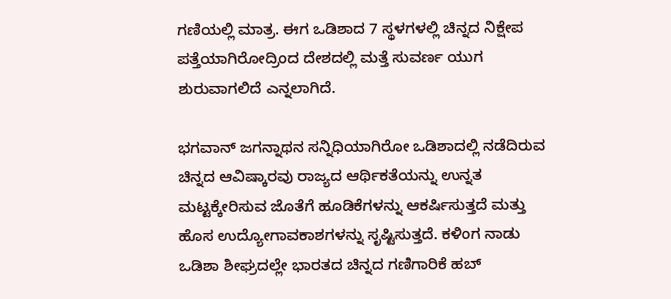ಗಣಿಯಲ್ಲಿ ಮಾತ್ರ. ಈಗ ಒಡಿಶಾದ 7 ಸ್ಥಳಗಳಲ್ಲಿ ಚಿನ್ನದ ನಿಕ್ಷೇಪ ಪತ್ತೆಯಾಗಿರೋದ್ರಿಂದ ದೇಶದಲ್ಲಿ ಮತ್ತೆ ಸುವರ್ಣ ಯುಗ ಶುರುವಾಗಲಿದೆ ಎನ್ನಲಾಗಿದೆ.

ಭಗವಾನ್‌ ಜಗನ್ನಾಥನ ಸನ್ನಿಧಿಯಾಗಿರೋ ಒಡಿಶಾದಲ್ಲಿ ನಡೆದಿರುವ ಚಿನ್ನದ ಆವಿಷ್ಕಾರವು ರಾಜ್ಯದ ಆರ್ಥಿಕತೆಯನ್ನು ಉನ್ನತ ಮಟ್ಟಕ್ಕೇರಿಸುವ ಜೊತೆಗೆ ಹೂಡಿಕೆಗಳನ್ನು ಆಕರ್ಷಿಸುತ್ತದೆ ಮತ್ತು ಹೊಸ ಉದ್ಯೋಗಾವಕಾಶಗಳನ್ನು ಸೃಷ್ಟಿಸುತ್ತದೆ. ಕಳಿಂಗ ನಾಡು ಒಡಿಶಾ ಶೀಘ್ರದಲ್ಲೇ ಭಾರತದ ಚಿನ್ನದ ಗಣಿಗಾರಿಕೆ ಹಬ್‌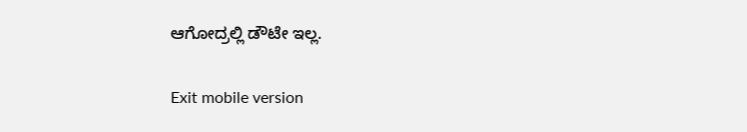ಆಗೋದ್ರಲ್ಲಿ ಡೌಟೇ ಇಲ್ಲ.

Exit mobile version